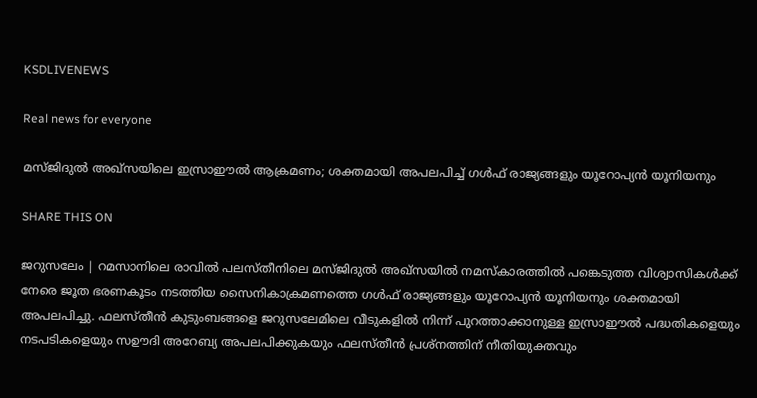KSDLIVENEWS

Real news for everyone

മസ്ജിദുല്‍ അഖ്സയിലെ ഇസ്രാഈല്‍ ആക്രമണം; ശക്തമായി അപലപിച്ച്‌ ഗള്‍ഫ് രാജ്യങ്ങളും യൂറോപ്യന്‍ യൂനിയനും

SHARE THIS ON

ജറുസലേം | റമസാനിലെ രാവില്‍ പലസ്തീനിലെ മസ്ജിദുല്‍ അഖ്സയില്‍ നമസ്‌കാരത്തില്‍ പങ്കെടുത്ത വിശ്വാസികള്‍ക്ക് നേരെ ജൂത ഭരണകൂടം നടത്തിയ സൈനികാക്രമണത്തെ ഗള്‍ഫ് രാജ്യങ്ങളും യൂറോപ്യന്‍ യൂനിയനും ശക്തമായി അപലപിച്ചു. ഫലസ്തീന്‍ കുടുംബങ്ങളെ ജറുസലേമിലെ വീടുകളില്‍ നിന്ന് പുറത്താക്കാനുള്ള ഇസ്രാഈല്‍ പദ്ധതികളെയും നടപടികളെയും സഊദി അറേബ്യ അപലപിക്കുകയും ഫലസ്തീന്‍ പ്രശ്നത്തിന് നീതിയുക്തവും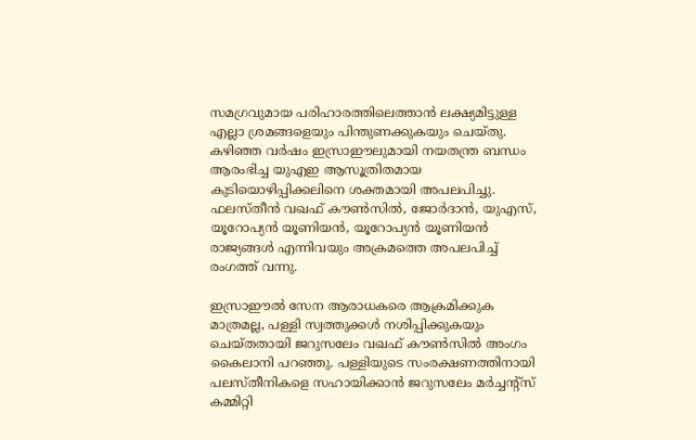സമഗ്രവുമായ പരിഹാരത്തിലെത്താന്‍ ലക്ഷ്യമിട്ടുള്ള എല്ലാ ശ്രമങ്ങളെയും പിന്തുണക്കുകയും ചെയ്തു. കഴിഞ്ഞ വര്‍ഷം ഇസ്രാഈലുമായി നയതന്ത്ര ബന്ധം ആരംഭിച്ച യുഎഇ ആസൂത്രിതമായ കുടിയൊഴിപ്പിക്കലിനെ ശക്തമായി അപലപിച്ചു. ഫലസ്തീന്‍ വഖഫ് കൗണ്‍സില്‍, ജോര്‍ദാന്‍, യുഎസ്, യൂറോപ്യന്‍ യൂണിയന്‍, യൂറോപ്യന്‍ യൂണിയന്‍ രാജ്യങ്ങള്‍ എന്നിവയും അക്രമത്തെ അപലപിച്ച്‌ രംഗത്ത് വന്നു.

ഇസ്രാഈല്‍ സേന ആരാധകരെ ആക്രമിക്കുക മാത്രമല്ല, പള്ളി സ്വത്തുക്കള്‍ നശിപ്പിക്കുകയും ചെയ്തതായി ജറുസലേം വഖഫ് കൗണ്‍സില്‍ അംഗം കൈലാനി പറഞ്ഞു. പള്ളിയുടെ സംരക്ഷണത്തിനായി പലസ്തീനികളെ സഹായിക്കാന്‍ ജറുസലേം മര്‍ച്ചന്റ്സ് കമ്മിറ്റി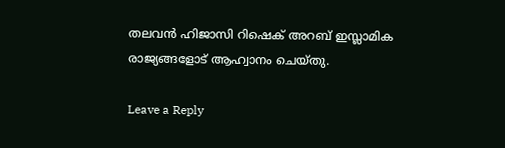തലവന്‍ ഹിജാസി റിഷെക് അറബ് ഇസ്ലാമിക രാജ്യങ്ങളോട് ആഹ്വാനം ചെയ്തു.

Leave a Reply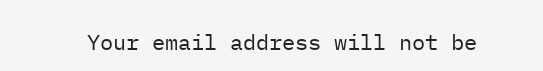Your email address will not be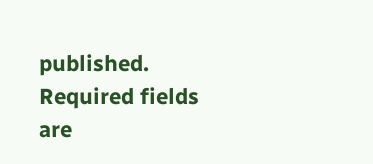published. Required fields are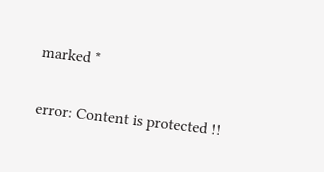marked *

error: Content is protected !!